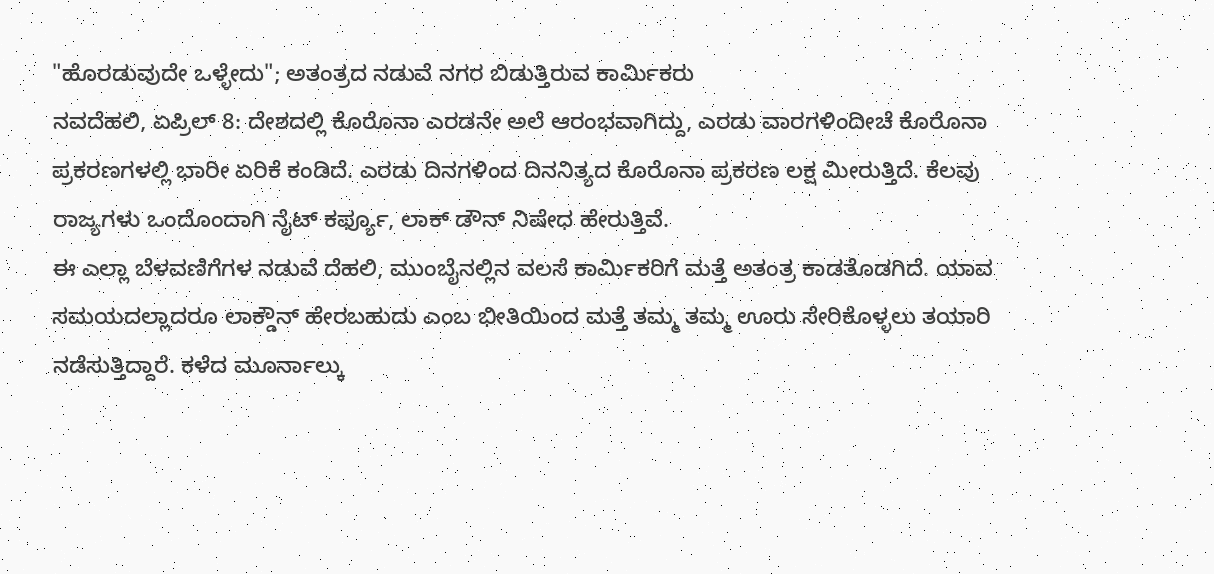"ಹೊರಡುವುದೇ ಒಳ್ಳೇದು"; ಅತಂತ್ರದ ನಡುವೆ ನಗರ ಬಿಡುತ್ತಿರುವ ಕಾರ್ಮಿಕರು
ನವದೆಹಲಿ, ಏಪ್ರಿಲ್ 8: ದೇಶದಲ್ಲಿ ಕೊರೊನಾ ಎರಡನೇ ಅಲೆ ಆರಂಭವಾಗಿದ್ದು, ಎರಡು ವಾರಗಳಿಂದೀಚೆ ಕೊರೊನಾ ಪ್ರಕರಣಗಳಲ್ಲಿ ಭಾರೀ ಏರಿಕೆ ಕಂಡಿದೆ. ಎರಡು ದಿನಗಳಿಂದ ದಿನನಿತ್ಯದ ಕೊರೊನಾ ಪ್ರಕರಣ ಲಕ್ಷ ಮೀರುತ್ತಿದೆ. ಕೆಲವು ರಾಜ್ಯಗಳು ಒಂದೊಂದಾಗಿ ನೈಟ್ ಕರ್ಫ್ಯೂ, ಲಾಕ್ ಡೌನ್ ನಿಷೇಧ ಹೇರುತ್ತಿವೆ.
ಈ ಎಲ್ಲಾ ಬೆಳವಣಿಗೆಗಳ ನಡುವೆ ದೆಹಲಿ, ಮುಂಬೈನಲ್ಲಿನ ವಲಸೆ ಕಾರ್ಮಿಕರಿಗೆ ಮತ್ತೆ ಅತಂತ್ರ ಕಾಡತೊಡಗಿದೆ. ಯಾವ ಸಮಯದಲ್ಲಾದರೂ ಲಾಕ್ಡೌನ್ ಹೇರಬಹುದು ಎಂಬ ಭೀತಿಯಿಂದ ಮತ್ತೆ ತಮ್ಮ ತಮ್ಮ ಊರು ಸೇರಿಕೊಳ್ಳಲು ತಯಾರಿ ನಡೆಸುತ್ತಿದ್ದಾರೆ. ಕಳೆದ ಮೂರ್ನಾಲ್ಕು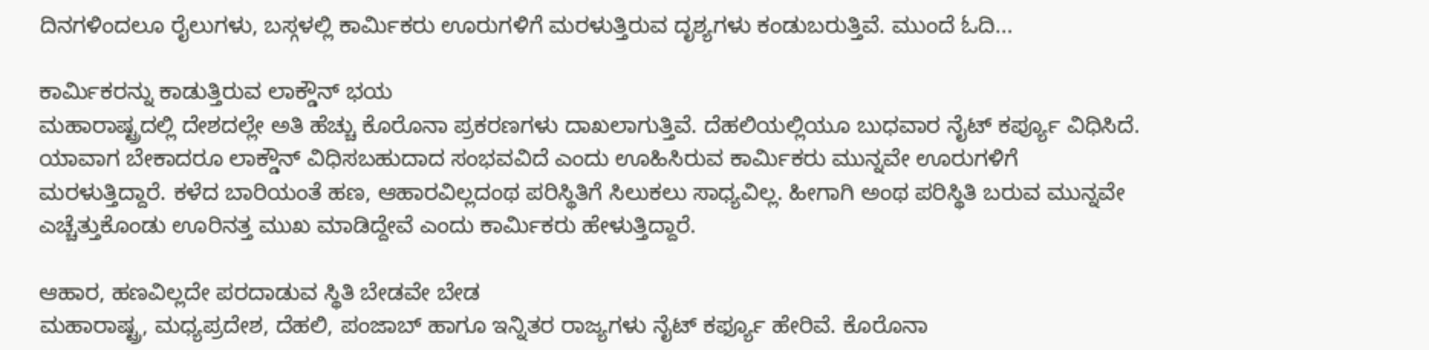ದಿನಗಳಿಂದಲೂ ರೈಲುಗಳು, ಬಸ್ಗಳಲ್ಲಿ ಕಾರ್ಮಿಕರು ಊರುಗಳಿಗೆ ಮರಳುತ್ತಿರುವ ದೃಶ್ಯಗಳು ಕಂಡುಬರುತ್ತಿವೆ. ಮುಂದೆ ಓದಿ...

ಕಾರ್ಮಿಕರನ್ನು ಕಾಡುತ್ತಿರುವ ಲಾಕ್ಡೌನ್ ಭಯ
ಮಹಾರಾಷ್ಟ್ರದಲ್ಲಿ ದೇಶದಲ್ಲೇ ಅತಿ ಹೆಚ್ಚು ಕೊರೊನಾ ಪ್ರಕರಣಗಳು ದಾಖಲಾಗುತ್ತಿವೆ. ದೆಹಲಿಯಲ್ಲಿಯೂ ಬುಧವಾರ ನೈಟ್ ಕರ್ಪ್ಯೂ ವಿಧಿಸಿದೆ. ಯಾವಾಗ ಬೇಕಾದರೂ ಲಾಕ್ಡೌನ್ ವಿಧಿಸಬಹುದಾದ ಸಂಭವವಿದೆ ಎಂದು ಊಹಿಸಿರುವ ಕಾರ್ಮಿಕರು ಮುನ್ನವೇ ಊರುಗಳಿಗೆ ಮರಳುತ್ತಿದ್ದಾರೆ. ಕಳೆದ ಬಾರಿಯಂತೆ ಹಣ, ಆಹಾರವಿಲ್ಲದಂಥ ಪರಿಸ್ಥಿತಿಗೆ ಸಿಲುಕಲು ಸಾಧ್ಯವಿಲ್ಲ. ಹೀಗಾಗಿ ಅಂಥ ಪರಿಸ್ಥಿತಿ ಬರುವ ಮುನ್ನವೇ ಎಚ್ಚೆತ್ತುಕೊಂಡು ಊರಿನತ್ತ ಮುಖ ಮಾಡಿದ್ದೇವೆ ಎಂದು ಕಾರ್ಮಿಕರು ಹೇಳುತ್ತಿದ್ದಾರೆ.

ಆಹಾರ, ಹಣವಿಲ್ಲದೇ ಪರದಾಡುವ ಸ್ಥಿತಿ ಬೇಡವೇ ಬೇಡ
ಮಹಾರಾಷ್ಟ್ರ, ಮಧ್ಯಪ್ರದೇಶ, ದೆಹಲಿ, ಪಂಜಾಬ್ ಹಾಗೂ ಇನ್ನಿತರ ರಾಜ್ಯಗಳು ನೈಟ್ ಕರ್ಫ್ಯೂ ಹೇರಿವೆ. ಕೊರೊನಾ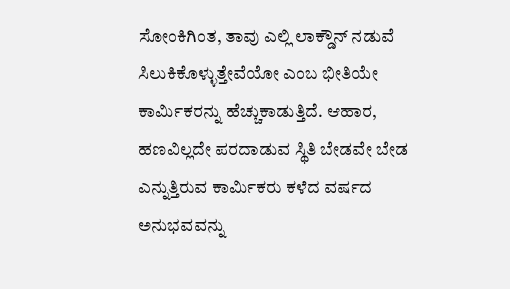ಸೋಂಕಿಗಿಂತ, ತಾವು ಎಲ್ಲಿ ಲಾಕ್ಡೌನ್ ನಡುವೆ ಸಿಲುಕಿಕೊಳ್ಳುತ್ತೇವೆಯೋ ಎಂಬ ಭೀತಿಯೇ ಕಾರ್ಮಿಕರನ್ನು ಹೆಚ್ಚುಕಾಡುತ್ತಿದೆ. ಆಹಾರ, ಹಣವಿಲ್ಲದೇ ಪರದಾಡುವ ಸ್ಥಿತಿ ಬೇಡವೇ ಬೇಡ ಎನ್ನುತ್ತಿರುವ ಕಾರ್ಮಿಕರು ಕಳೆದ ವರ್ಷದ ಅನುಭವವನ್ನು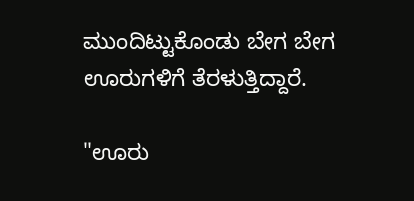ಮುಂದಿಟ್ಟುಕೊಂಡು ಬೇಗ ಬೇಗ ಊರುಗಳಿಗೆ ತೆರಳುತ್ತಿದ್ದಾರೆ.

"ಊರು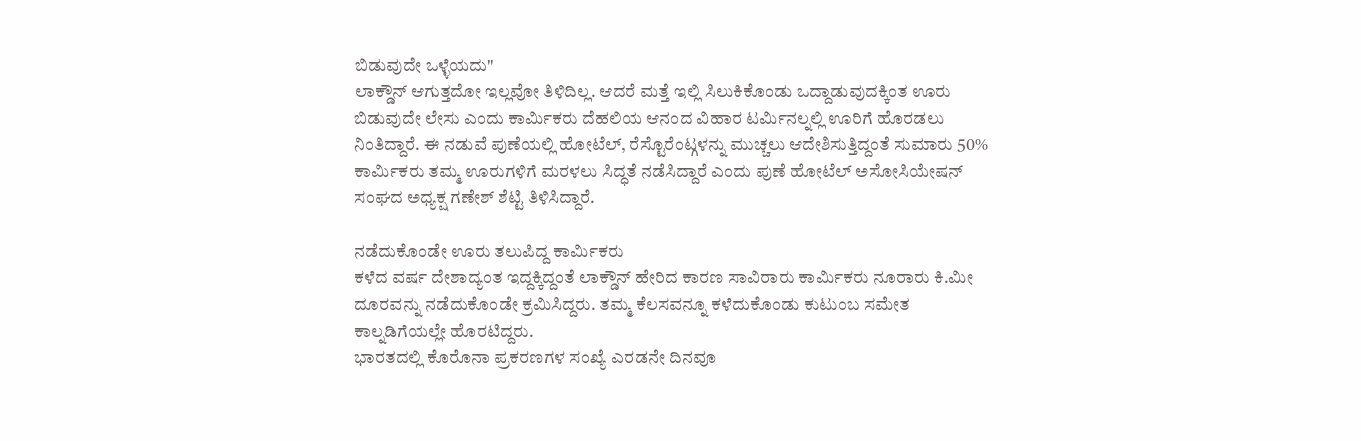ಬಿಡುವುದೇ ಒಳ್ಳೆಯದು"
ಲಾಕ್ಡೌನ್ ಆಗುತ್ತದೋ ಇಲ್ಲವೋ ತಿಳಿದಿಲ್ಲ. ಆದರೆ ಮತ್ತೆ ಇಲ್ಲಿ ಸಿಲುಕಿಕೊಂಡು ಒದ್ದಾಡುವುದಕ್ಕಿಂತ ಊರು ಬಿಡುವುದೇ ಲೇಸು ಎಂದು ಕಾರ್ಮಿಕರು ದೆಹಲಿಯ ಆನಂದ ವಿಹಾರ ಟರ್ಮಿನಲ್ನಲ್ಲಿ ಊರಿಗೆ ಹೊರಡಲು ನಿಂತಿದ್ದಾರೆ. ಈ ನಡುವೆ ಪುಣೆಯಲ್ಲಿ ಹೋಟೆಲ್, ರೆಸ್ಟೊರೆಂಟ್ಗಳನ್ನು ಮುಚ್ಚಲು ಆದೇಶಿಸುತ್ತಿದ್ದಂತೆ ಸುಮಾರು 50% ಕಾರ್ಮಿಕರು ತಮ್ಮ ಊರುಗಳಿಗೆ ಮರಳಲು ಸಿದ್ಧತೆ ನಡೆಸಿದ್ದಾರೆ ಎಂದು ಪುಣೆ ಹೋಟೆಲ್ ಅಸೋಸಿಯೇಷನ್ ಸಂಘದ ಅಧ್ಯಕ್ಷ ಗಣೇಶ್ ಶೆಟ್ಟಿ ತಿಳಿಸಿದ್ದಾರೆ.

ನಡೆದುಕೊಂಡೇ ಊರು ತಲುಪಿದ್ದ ಕಾರ್ಮಿಕರು
ಕಳೆದ ವರ್ಷ ದೇಶಾದ್ಯಂತ ಇದ್ದಕ್ಕಿದ್ದಂತೆ ಲಾಕ್ಡೌನ್ ಹೇರಿದ ಕಾರಣ ಸಾವಿರಾರು ಕಾರ್ಮಿಕರು ನೂರಾರು ಕಿ.ಮೀ ದೂರವನ್ನು ನಡೆದುಕೊಂಡೇ ಕ್ರಮಿಸಿದ್ದರು. ತಮ್ಮ ಕೆಲಸವನ್ನೂ ಕಳೆದುಕೊಂಡು ಕುಟುಂಬ ಸಮೇತ ಕಾಲ್ನಡಿಗೆಯಲ್ಲೇ ಹೊರಟಿದ್ದರು.
ಭಾರತದಲ್ಲಿ ಕೊರೊನಾ ಪ್ರಕರಣಗಳ ಸಂಖ್ಯೆ ಎರಡನೇ ದಿನವೂ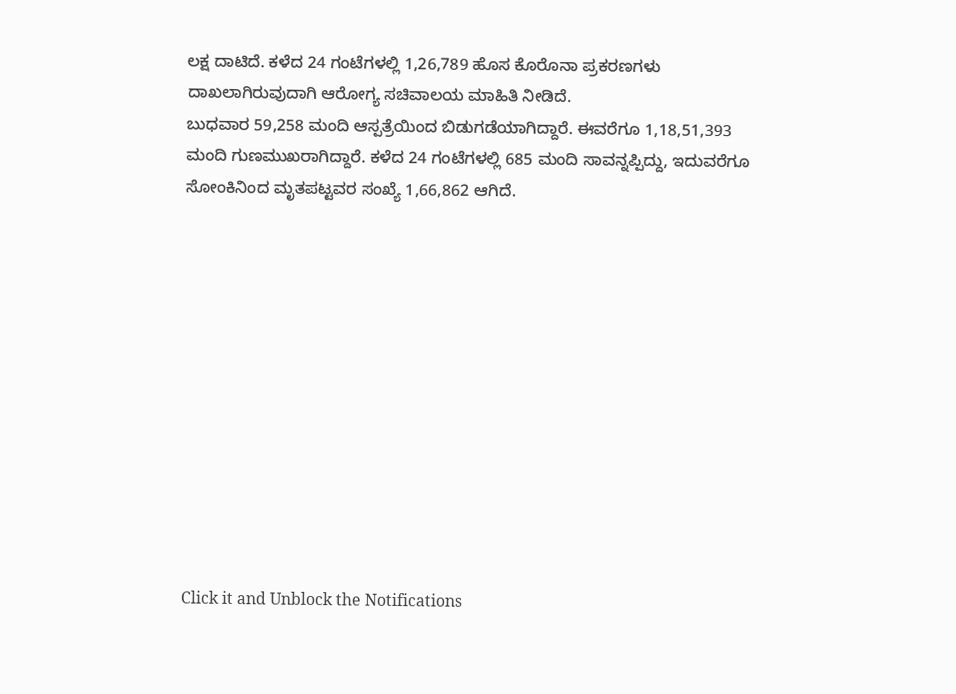ಲಕ್ಷ ದಾಟಿದೆ. ಕಳೆದ 24 ಗಂಟೆಗಳಲ್ಲಿ 1,26,789 ಹೊಸ ಕೊರೊನಾ ಪ್ರಕರಣಗಳು ದಾಖಲಾಗಿರುವುದಾಗಿ ಆರೋಗ್ಯ ಸಚಿವಾಲಯ ಮಾಹಿತಿ ನೀಡಿದೆ.
ಬುಧವಾರ 59,258 ಮಂದಿ ಆಸ್ಪತ್ರೆಯಿಂದ ಬಿಡುಗಡೆಯಾಗಿದ್ದಾರೆ. ಈವರೆಗೂ 1,18,51,393 ಮಂದಿ ಗುಣಮುಖರಾಗಿದ್ದಾರೆ. ಕಳೆದ 24 ಗಂಟೆಗಳಲ್ಲಿ 685 ಮಂದಿ ಸಾವನ್ನಪ್ಪಿದ್ದು, ಇದುವರೆಗೂ ಸೋಂಕಿನಿಂದ ಮೃತಪಟ್ಟವರ ಸಂಖ್ಯೆ 1,66,862 ಆಗಿದೆ.












Click it and Unblock the Notifications